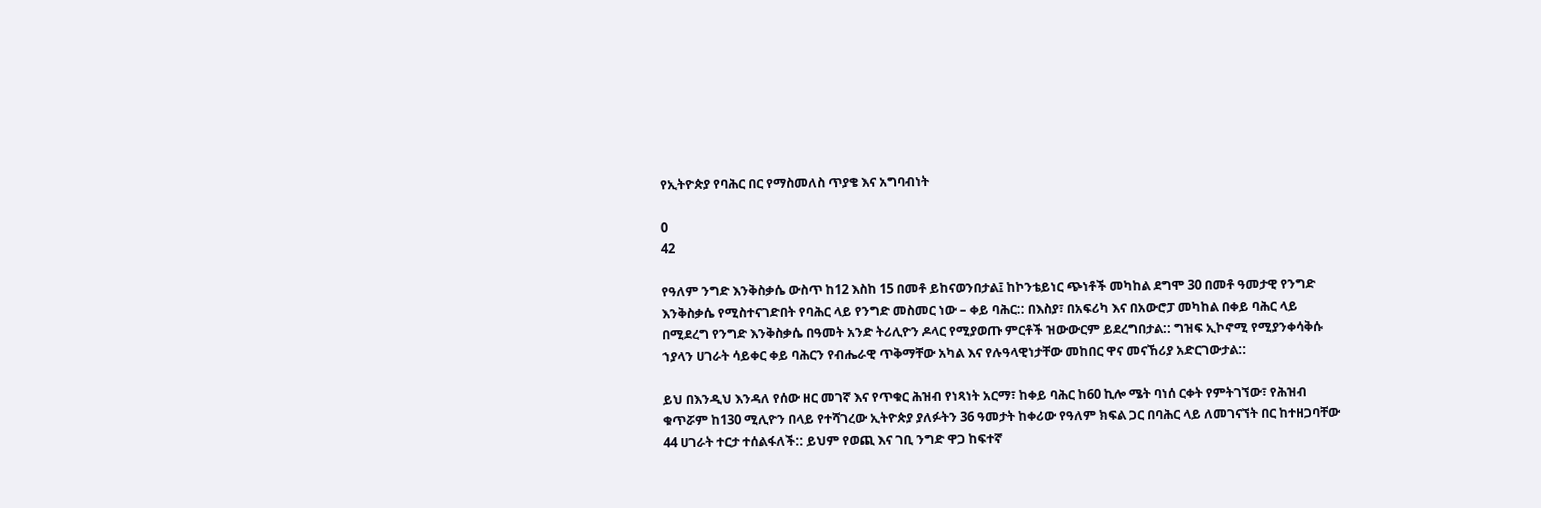የኢትዮጵያ የባሕር በር የማስመለስ ጥያቄ እና አግባብነት

0
42

የዓለም ንግድ እንቅስቃሴ ውስጥ ከ12 እስከ 15 በመቶ ይከናወንበታል፤ ከኮንቴይነር ጭነቶች መካከል ደግሞ 30 በመቶ ዓመታዊ የንግድ እንቅስቃሴ የሚስተናገድበት የባሕር ላይ የንግድ መስመር ነው – ቀይ ባሕር:: በእስያ፣ በአፍሪካ እና በአውሮፓ መካከል በቀይ ባሕር ላይ በሚደረግ የንግድ እንቅስቃሴ በዓመት አንድ ትሪሊዮን ዶላር የሚያወጡ ምርቶች ዝውውርም ይደረግበታል:: ግዝፍ ኢኮኖሚ የሚያንቀሳቅሱ ኀያላን ሀገራት ሳይቀር ቀይ ባሕርን የብሔራዊ ጥቅማቸው አካል እና የሉዓላዊነታቸው መከበር ዋና መናኸሪያ አድርገውታል::

ይህ በእንዲህ እንዳለ የሰው ዘር መገኛ እና የጥቁር ሕዝብ የነጻነት አርማ፣ ከቀይ ባሕር ከ60 ኪሎ ሜት ባነሰ ርቀት የምትገኘው፣ የሕዝብ ቁጥሯም ከ130 ሚሊዮን በላይ የተሻገረው ኢትዮጵያ ያለፉትን 36 ዓመታት ከቀሪው የዓለም ክፍል ጋር በባሕር ላይ ለመገናኘት በር ከተዘጋባቸው 44 ሀገራት ተርታ ተሰልፋለች:: ይህም የወጪ እና ገቢ ንግድ ዋጋ ከፍተኛ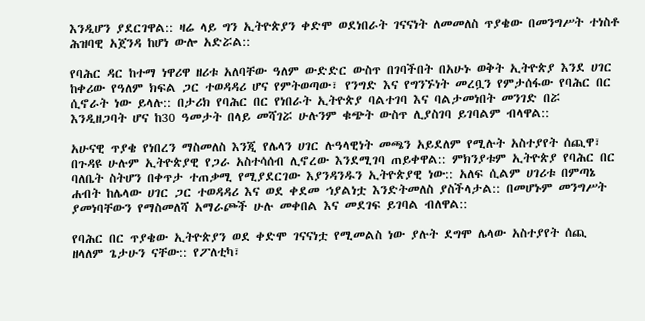እንዲሆን ያደርገዋል:: ዛሬ ላይ ግን ኢትዮጵያን ቀድሞ ወደነበራት ገናናነት ለመመለስ ጥያቄው በመንግሥት ተነስቶ ሕዝባዊ አጀንዳ ከሆነ ውሎ አድሯል::

የባሕር ዳር ከተማ ነዋሪዋ ዘሪቱ አለባቸው ዓለም ውድድር ውስጥ በገባችበት በአሁኑ ወቅት ኢትዮጵያ እንደ ሀገር ከቀሪው የዓለም ክፍል ጋር ተወዳዳሪ ሆና የምትወጣው፣ የንግድ እና የግንኙነት መረቧን የምታሰፋው የባሕር በር ሲኖራት ነው ይላሉ:: በታሪክ የባሕር በር የነበራት ኢትዮጵያ ባልተገባ እና ባልታመነበት መንገድ በሯ እንዲዘጋባት ሆና ከ30 ዓመታት በላይ መሻገሯ ሁሉንም ቁጭት ውስጥ ሊያስገባ ይገባልም ብላዋል::

አሁናዊ ጥያቄ የነበረን ማስመለስ እንጂ የሌላን ሀገር ሉዓላዊነት መጫን አይደለም የሚሉት አስተያየት ሰጪዋ፣ በጉዳዩ ሁሉም ኢትዮጵያዊ የጋራ አስተሳሰብ ሊኖረው እንደሚገባ ጠይቀዋል:: ምክንያቱም ኢትዮጵያ የባሕር በር ባለቤት ስትሆን በቀጥታ ተጠቃሚ የሚያደርገው እያንዳንዱን ኢትዮጵያዊ ነው:: አለፍ ሲልም ሀገሪቱ በምጣኔ ሐብት ከሌላው ሀገር ጋር ተወዳዳሪ እና ወደ ቀደመ ኀያልነቷ እንድትመለስ ያስችላታል:: በመሆኑም መንግሥት ያመነባቸውን የማስመለሻ አማራጮች ሁሉ መቀበል እና መደገፍ ይገባል ብለዋል::

የባሕር በር ጥያቄው ኢትዮጵያን ወደ ቀድሞ ገናናነቷ የሚመልስ ነው ያሉት ደግሞ ሌላው አስተያየት ሰጪ ዘላለም ጌታሁን ናቸው:: የፖለቲካ፣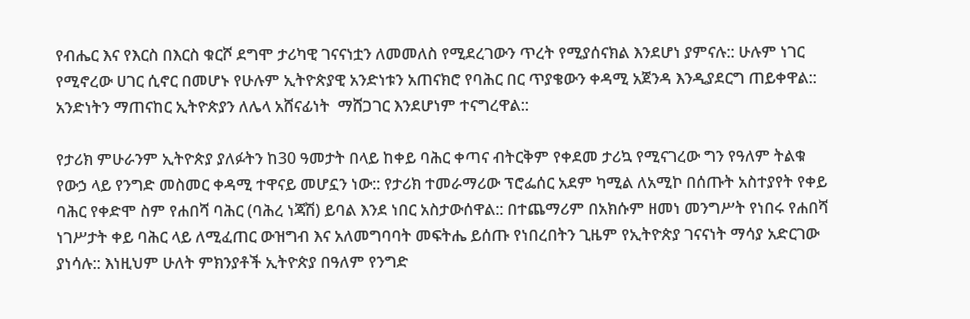የብሔር እና የእርስ በእርስ ቁርሾ ደግሞ ታሪካዊ ገናናነቷን ለመመለስ የሚደረገውን ጥረት የሚያሰናክል እንደሆነ ያምናሉ:: ሁሉም ነገር የሚኖረው ሀገር ሲኖር በመሆኑ የሁሉም ኢትዮጵያዊ አንድነቱን አጠናክሮ የባሕር በር ጥያቄውን ቀዳሚ አጀንዳ እንዲያደርግ ጠይቀዋል:: አንድነትን ማጠናከር ኢትዮጵያን ለሌላ አሸናፊነት  ማሸጋገር እንደሆነም ተናግረዋል::

የታሪክ ምሁራንም ኢትዮጵያ ያለፉትን ከ30 ዓመታት በላይ ከቀይ ባሕር ቀጣና ብትርቅም የቀደመ ታሪኳ የሚናገረው ግን የዓለም ትልቁ የውኃ ላይ የንግድ መስመር ቀዳሚ ተዋናይ መሆኗን ነው:: የታሪክ ተመራማሪው ፕሮፌሰር አደም ካሚል ለአሚኮ በሰጡት አስተያየት የቀይ ባሕር የቀድሞ ስም የሐበሻ ባሕር (ባሕረ ነጃሽ) ይባል እንደ ነበር አስታውሰዋል:: በተጨማሪም በአክሱም ዘመነ መንግሥት የነበሩ የሐበሻ ነገሥታት ቀይ ባሕር ላይ ለሚፈጠር ውዝግብ እና አለመግባባት መፍትሔ ይሰጡ የነበረበትን ጊዜም የኢትዮጵያ ገናናነት ማሳያ አድርገው ያነሳሉ:: እነዚህም ሁለት ምክንያቶች ኢትዮጵያ በዓለም የንግድ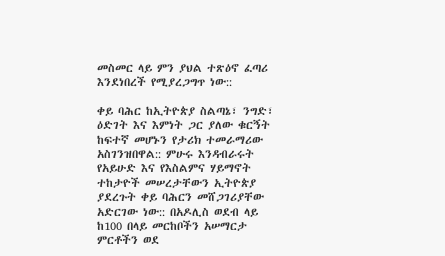መስመር ላይ ምን ያህል ተጽዕኖ ፈጣሪ እንደነበረች የሚያረጋግጥ ነው::

ቀይ ባሕር ከኢትዮጵያ ስልጣኔ፣ ንግድ፣ ዕድገት እና እምነት ጋር ያለው ቁርኝት ከፍተኛ መሆኑን የታሪክ ተመራማሪው አስገንዝበዋል:: ምሁሩ እንዳብራሩት የአይሁድ እና የእስልምና ሃይማኖት ተከታዮች መሠረታቸውን ኢትዮጵያ ያደረጉት ቀይ ባሕርን መሸጋገሪያቸው አድርገው ነው:: በአዶሊስ ወደብ ላይ ከ100 በላይ መርከቦችን አሠማርታ ምርቶችን ወደ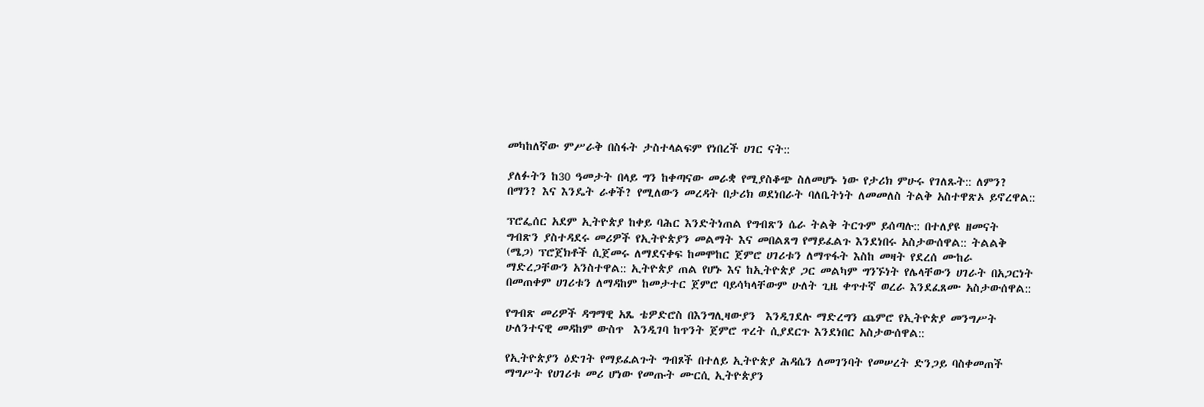መካከለኛው ምሥራቅ በስፋት ታስተላልፍም የነበረች ሀገር ናት::

ያለፉትን ከ30 ዓመታት በላይ ግን ከቀጣናው መራቋ የሚያስቆጭ ስለመሆኑ ነው የታሪክ ምሁሩ የገለጹት:: ለምን? በማን? እና እንዴት ራቀች? የሚለውን መረዳት በታሪክ ወደነበራት ባለቤትነት ለመመለስ ትልቅ አስተዋጽኦ ይኖረዋል::

ፕሮፌሰር አደም ኢትዮጵያ ከቀይ ባሕር እንድትነጠል የግብጽን ሴራ ትልቅ ትርጉም ይሰጣሉ:: በተለያዩ ዘመናት ግብጽን ያስተዳደሩ መሪዎች የኢትዮጵያን መልማት እና መበልጸግ የማይፈልጉ እንደነበሩ አስታውሰዋል:: ትልልቅ (ሜጋ) ፕሮጀክቶች ሲጀመሩ ለማደናቀፍ ከመሞከር ጀምሮ ሀገሪቱን ለማጥፋት እስከ መዛት የደረሰ ሙከራ ማድረጋቸውን አንስተዋል:: ኢትዮጵያ ጠል የሆኑ እና ከኢትዮጵያ ጋር መልካም ግንኙነት የሌላቸውን ሀገራት በአጋርነት በመጠቀም ሀገሪቱን ለማዳከም ከመታተር ጀምሮ ባይሳካላቸውም ሁለት ጊዜ ቀጥተኛ ወረራ እንደፈጸሙ አስታውሰዋል::

የግብጽ መሪዎች ዳግማዊ አጼ ቴዎድሮስ በእንግሊዛውያን  እንዲገደሉ ማድረግን ጨምሮ የኢትዮጵያ መንግሥት ሁለንተናዊ መዳከም ውስጥ  እንዲገባ ከጥንት ጀምሮ ጥረት ሲያደርጉ እንደነበር አስታውሰዋል::

የኢትዮጵያን ዕድገት የማይፈልጉት ግብጾች በተለይ ኢትዮጵያ ሕዳሴን ለመገንባት የመሠረት ድንጋይ ባስቀመጠች ማግሥት የሀገሪቱ መሪ ሆነው የመጡት ሙርሲ ኢትዮጵያን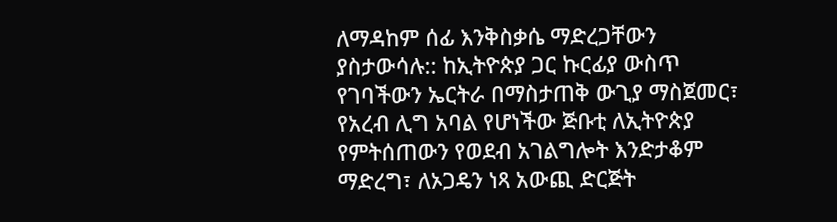ለማዳከም ሰፊ እንቅስቃሴ ማድረጋቸውን ያስታውሳሉ:: ከኢትዮጵያ ጋር ኩርፊያ ውስጥ የገባችውን ኤርትራ በማስታጠቅ ውጊያ ማስጀመር፣ የአረብ ሊግ አባል የሆነችው ጅቡቲ ለኢትዮጵያ የምትሰጠውን የወደብ አገልግሎት እንድታቆም ማድረግ፣ ለኦጋዴን ነጻ አውጪ ድርጅት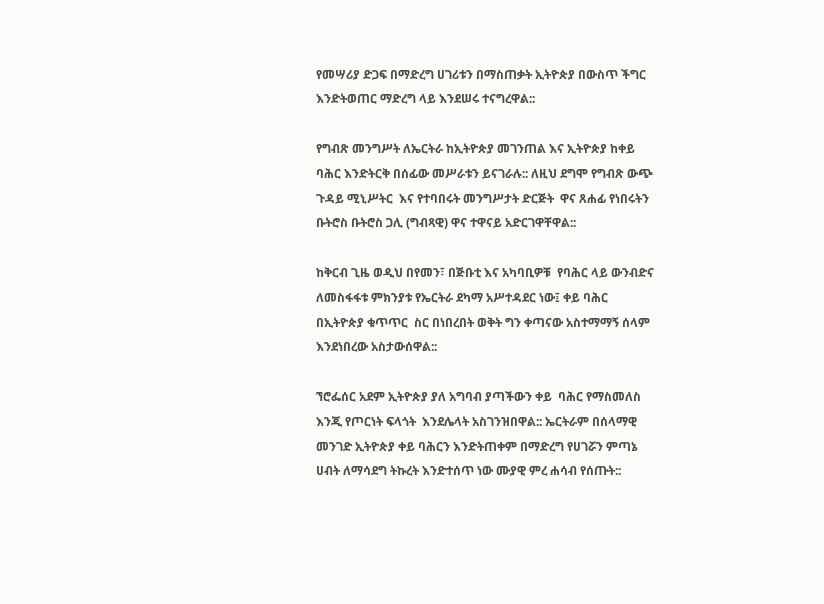የመሣሪያ ድጋፍ በማድረግ ሀገሪቱን በማስጠቃት ኢትዮጵያ በውስጥ ችግር እንድትወጠር ማድረግ ላይ እንደሠሩ ተናግረዋል::

የግብጽ መንግሥት ለኤርትራ ከኢትዮጵያ መገንጠል እና ኢትዮጵያ ከቀይ ባሕር እንድትርቅ በሰፊው መሥራቱን ይናገራሉ:: ለዚህ ደግሞ የግብጽ ውጭ ጉዳይ ሚኒሥትር  እና የተባበሩት መንግሥታት ድርጅት  ዋና ጸሐፊ የነበሩትን ቡትሮስ ቡትሮስ ጋሊ (ግብጻዊ) ዋና ተዋናይ አድርገዋቸዋል::

ከቅርብ ጊዜ ወዲህ በየመን፣ በጅቡቲ እና አካባቢዎቹ  የባሕር ላይ ውንብድና ለመስፋፋቱ ምክንያቱ የኤርትራ ደካማ አሥተዳደር ነው፤ ቀይ ባሕር በኢትዮጵያ ቁጥጥር  ስር በነበረበት ወቅት ግን ቀጣናው አስተማማኝ ሰላም እንደነበረው አስታውሰዋል::

ኘሮፌሰር አደም ኢትዮጵያ ያለ አግባብ ያጣችውን ቀይ  ባሕር የማስመለስ እንጂ የጦርነት ፍላጎት  እንደሌላት አስገንዝበዋል:: ኤርትራም በሰላማዊ መንገድ ኢትዮጵያ ቀይ ባሕርን እንድትጠቀም በማድረግ የሀገሯን ምጣኔ ሀብት ለማሳደግ ትኩረት እንድተሰጥ ነው ሙያዊ ምረ ሐሳብ የሰጡት::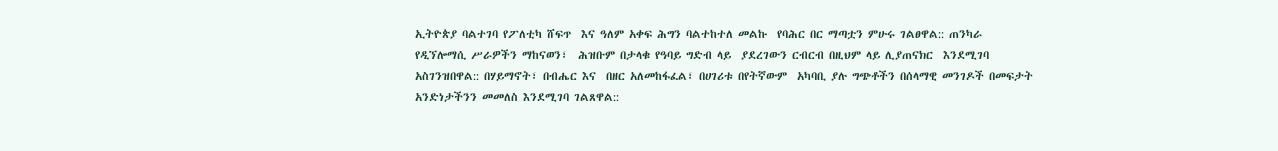ኢትዮጵያ ባልተገባ የፖለቲካ ሸፍጥ  እና ዓለም አቀፍ ሕግን ባልተከተለ መልኩ  የባሕር በር ማጣቷን ምሁሩ ገልፀዋል:: ጠንካራ  የዲኘሎማሲ ሥራዎችን ማከናወን፣  ሕዝቡም በታላቁ የዓባይ ግድብ ላይ  ያደረገውን ርብርብ በዚህም ላይ ሊያጠናክር  እንደሚገባ አስገንዝበዋል:: በሃይማኖት፣ በብሔር እና  በዘር አለመከፋፈል፣ በሀገሪቱ በየትኛውም  አካባቢ ያሉ ግጭቶችን በሰላማዊ መንገዶች በመፍታት አንድነታችንን መመለስ እንደሚገባ ገልጸዋል::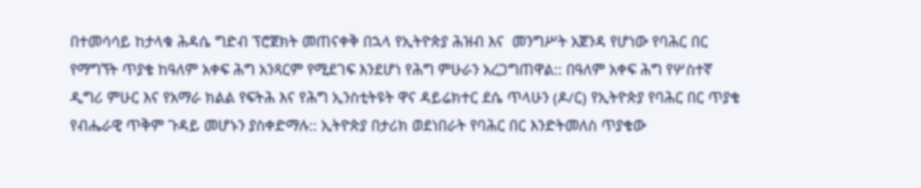በተመሳሳይ ከታላቁ ሕዳሴ ግድብ ፕሮጀክት መጠናቀቅ በኋላ የኢትዮጵያ ሕዝብ እና  መንግሥት አጀንዳ የሆነው የባሕር በር የማግኘት ጥያቄ ከዓለም አቀፍ ሕግ አንጻርም የሚደገፍ እንደሆነ የሕግ ምሁራን አረጋግጠዋል:: በዓለም አቀፍ ሕግ የሦስተኛ ዲግሪ ምሁር እና የአማራ ክልል የፍትሕ እና የሕግ ኢንስቲትዩት ዋና ዳይሬክተር ደሴ ጥላሁን (ዶ/ር) የኢትዮጵያ የባሕር በር ጥያቄ የብሔራዊ ጥቅም ጉዳይ መሆኑን ያስቀድማሉ:: ኢትዮጵያ በታሪክ ወደነበራት የባሕር በር እንድትመለስ ጥያቄው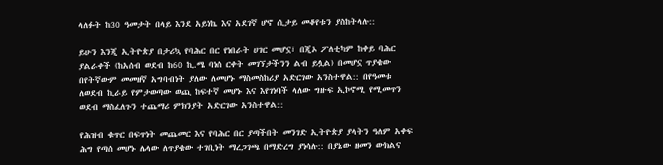ላለፉት ከ30 ዓመታት በላይ እንደ አይነኬ እና አደገኛ ሆኖ ሲታይ መቆየቱን ያስከትላሉ::

ይሁን እንጂ ኢትዮጵያ በታሪኳ የባሕር በር የነበራት ሀገር መሆኗ፣ በጂኦ ፖለቲካም ከቀይ ባሕር ያልራቀች (ከአሰብ ወደብ ከ60 ኪ.ሜ ባነሰ ርቀት መገኘታችንን ልብ ይሏል) በመሆኗ ጥያቄው በየትኛውም መመዘኛ አግባብነት ያለው ለመሆኑ ማስመስከሪያ አድርገው አንስተዋል:: በየዓመቱ ለወደብ ኪራይ የምታወጣው ወጪ ከፍተኛ መሆኑ እና እየገነባች ላለው ግዙፍ ኢኮኖሚ የሚመጥን ወደብ ማስፈለጉን ተጨማሪ ምክንያት አድርገው አንስተዋል::

የሕዝብ ቁጥር በፍጥነት መጨመር እና የባሕር በር ያጣችበት መንገድ ኢትዮጵያ ያላትን ዓለም አቀፍ ሕግ የጣሰ መሆኑ ሌላው ለጥያቄው ተገቢነት ማረጋገጫ በማድረግ ያነሳሉ:: በያኔው ዘመን ውክልና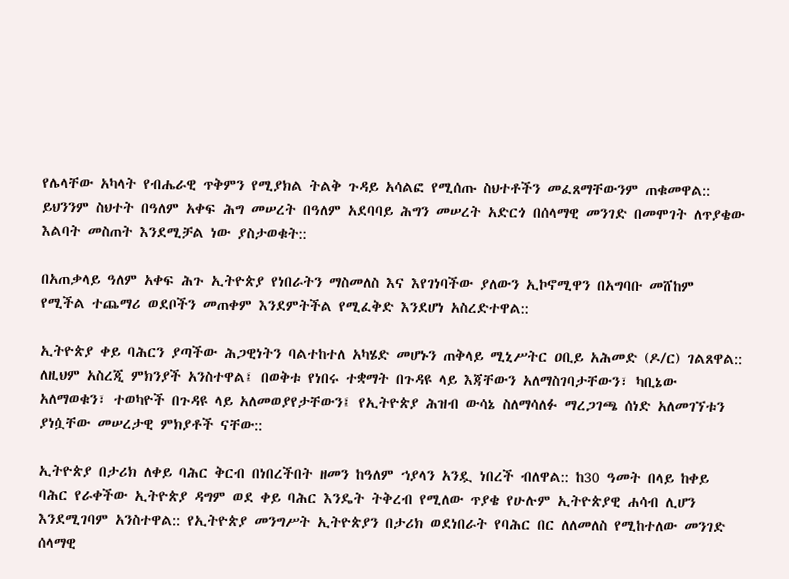የሌላቸው አካላት የብሔራዊ ጥቅምን የሚያክል ትልቅ ጉዳይ አሳልፎ የሚሰጡ ስህተቶችን መፈጸማቸውንም ጠቁመዋል:: ይህንንም ስህተት በዓለም አቀፍ ሕግ መሠረት በዓለም አደባባይ ሕግን መሠረት አድርጎ በሰላማዊ መንገድ በመሞገት ለጥያቄው እልባት መስጠት እንደሚቻል ነው ያስታወቁት::

በአጠቃላይ ዓለም አቀፍ ሕጉ ኢትዮጵያ የነበራትን ማስመለስ እና እየገነባችው ያለውን ኢኮኖሚዋን በአግባቡ መሸከም የሚችል ተጨማሪ ወደቦችን መጠቀም እንደምትችል የሚፈቅድ እንደሆነ አስረድተዋል::

ኢትዮጵያ ቀይ ባሕርን ያጣችው ሕጋዊነትን ባልተከተለ አካሄድ መሆኑን ጠቅላይ ሚኒሥትር ዐቢይ አሕመድ (ዶ/ር) ገልጸዋል:: ለዚህም አስረጂ ምክንያች አንስተዋል፤ በወቅቱ የነበሩ ተቋማት በጉዳዩ ላይ እጃቸውን አለማስገባታቸውን፣ ካቢኔው አለማወቁን፣ ተወካዮች በጉዳዩ ላይ አለመወያየታቸውን፤ የኢትዮጵያ ሕዝብ ውሳኔ ስለማሳለፉ ማረጋገጫ ሰነድ አለመገኘቱን ያነሷቸው መሠረታዊ ምክያቶች ናቸው::

ኢትዮጵያ በታሪክ ለቀይ ባሕር ቅርብ በነበረችበት ዘመን ከዓለም ኀያላን አንዷ ነበረች ብለዋል:: ከ30 ዓመት በላይ ከቀይ ባሕር የራቀችው ኢትዮጵያ ዳግም ወደ ቀይ ባሕር እንዴት ትቅረብ የሚለው ጥያቄ የሁሉም ኢትዮጵያዊ ሐሳብ ሊሆን እንደሚገባም አንስተዋል:: የኢትዮጵያ መንግሥት ኢትዮጵያን በታሪክ ወደነበራት የባሕር በር ለለመለስ የሚከተለው መንገድ ሰላማዊ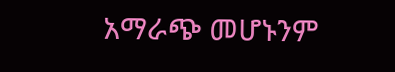አማራጭ መሆኑንም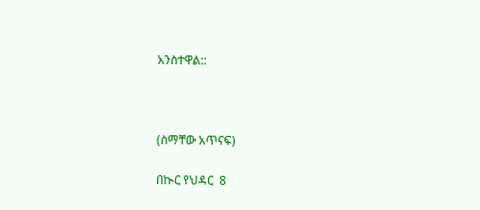አንስተዋል::



(ስማቸው አጥናፍ)

በኲር የህዳር  8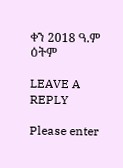ቀን 2018 ዓ.ም  ዕትም

LEAVE A REPLY

Please enter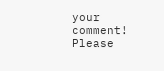your comment!
Please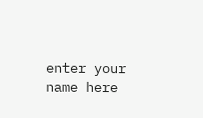enter your name here